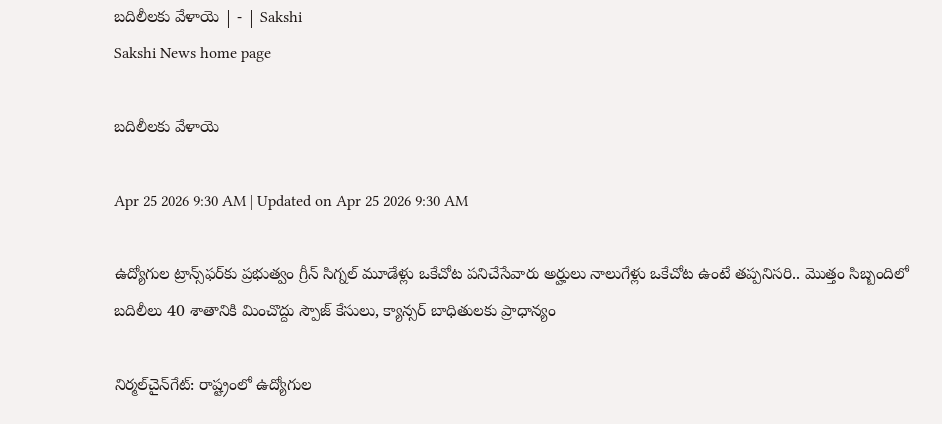బదిలీలకు వేళాయె | - | Sakshi
Sakshi News home page

బదిలీలకు వేళాయె

Apr 25 2026 9:30 AM | Updated on Apr 25 2026 9:30 AM

ఉద్యోగుల ట్రాన్స్‌ఫర్‌కు ప్రభుత్వం గ్రీన్‌ సిగ్నల్‌ మూడేళ్లు ఒకేచోట పనిచేసేవారు అర్హులు నాలుగేళ్లు ఒకేచోట ఉంటే తప్పనిసరి.. మొత్తం సిబ్బందిలో బదిలీలు 40 శాతానికి మించొద్దు స్పౌజ్‌ కేసులు, క్యాన్సర్‌ బాధితులకు ప్రాధాన్యం

నిర్మల్‌చైన్‌గేట్‌: రాష్ట్రంలో ఉద్యోగుల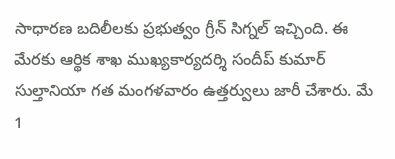సాధారణ బదిలీలకు ప్రభుత్వం గ్రీన్‌ సిగ్నల్‌ ఇచ్చింది. ఈ మేరకు ఆర్థిక శాఖ ముఖ్యకార్యదర్శి సందీప్‌ కుమార్‌ సుల్తానియా గత మంగళవారం ఉత్తర్వులు జారీ చేశారు. మే 1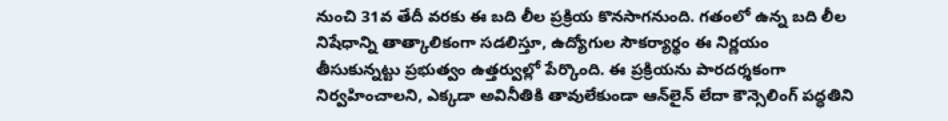నుంచి 31వ తేదీ వరకు ఈ బది లీల ప్రక్రియ కొనసాగనుంది. గతంలో ఉన్న బది లీల నిషేధాన్ని తాత్కాలికంగా సడలిస్తూ, ఉద్యోగుల సౌకర్యార్థం ఈ నిర్ణయం తీసుకున్నట్టు ప్రభుత్వం ఉత్తర్వుల్లో పేర్కొంది. ఈ ప్రక్రియను పారదర్శకంగా నిర్వహించాలని, ఎక్కడా అవినీతికి తావులేకుండా ఆన్‌లైన్‌ లేదా కౌన్సెలింగ్‌ పద్ధతిని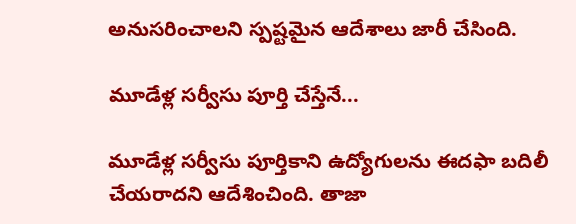అనుసరించాలని స్పష్టమైన ఆదేశాలు జారీ చేసింది.

మూడేళ్ల సర్వీసు పూర్తి చేస్తేనే...

మూడేళ్ల సర్వీసు పూర్తికాని ఉద్యోగులను ఈదఫా బదిలీ చేయరాదని ఆదేశించింది. తాజా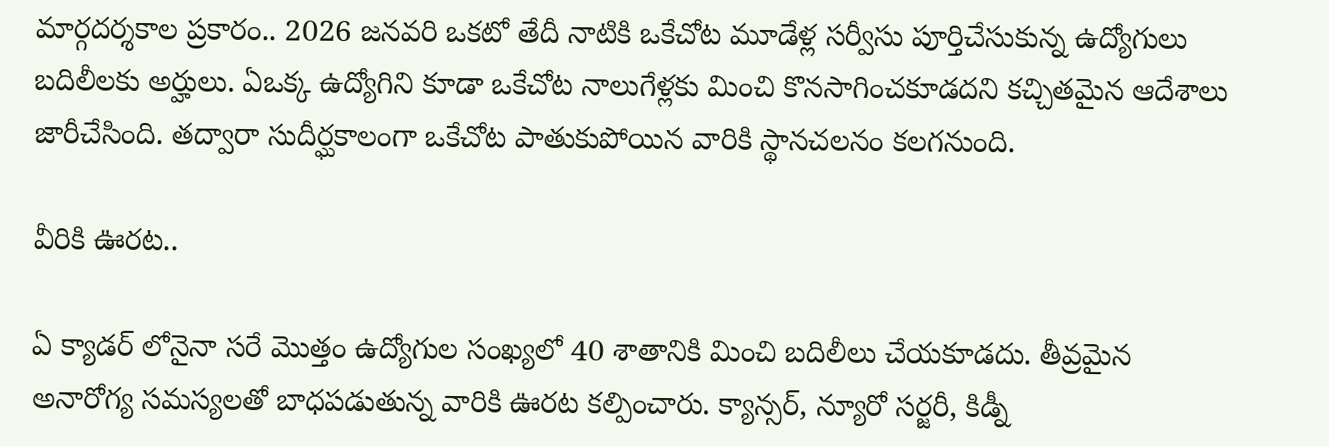మార్గదర్శకాల ప్రకారం.. 2026 జనవరి ఒకటో తేదీ నాటికి ఒకేచోట మూడేళ్ల సర్వీసు పూర్తిచేసుకున్న ఉద్యోగులు బదిలీలకు అర్హులు. ఏఒక్క ఉద్యోగిని కూడా ఒకేచోట నాలుగేళ్లకు మించి కొనసాగించకూడదని కచ్చితమైన ఆదేశాలు జారీచేసింది. తద్వారా సుదీర్ఘకాలంగా ఒకేచోట పాతుకుపోయిన వారికి స్థానచలనం కలగనుంది.

వీరికి ఊరట..

ఏ క్యాడర్‌ లోనైనా సరే మొత్తం ఉద్యోగుల సంఖ్యలో 40 శాతానికి మించి బదిలీలు చేయకూడదు. తీవ్రమైన అనారోగ్య సమస్యలతో బాధపడుతున్న వారికి ఊరట కల్పించారు. క్యాన్సర్‌, న్యూరో సర్జరీ, కిడ్నీ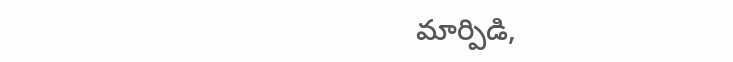మార్పిడి,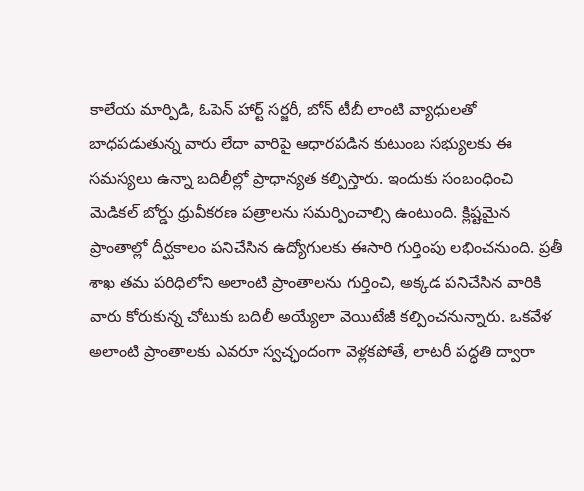కాలేయ మార్పిడి, ఓపెన్‌ హార్ట్‌ సర్జరీ, బోన్‌ టీబీ లాంటి వ్యాధులతో బాధపడుతున్న వారు లేదా వారిపై ఆధారపడిన కుటుంబ సభ్యులకు ఈ సమస్యలు ఉన్నా బదిలీల్లో ప్రాధాన్యత కల్పిస్తారు. ఇందుకు సంబంధించి మెడికల్‌ బోర్డు ధ్రువీకరణ పత్రాలను సమర్పించాల్సి ఉంటుంది. క్లిష్టమైన ప్రాంతాల్లో దీర్ఘకాలం పనిచేసిన ఉద్యోగులకు ఈసారి గుర్తింపు లభించనుంది. ప్రతీ శాఖ తమ పరిధిలోని అలాంటి ప్రాంతాలను గుర్తించి, అక్కడ పనిచేసిన వారికి వారు కోరుకున్న చోటుకు బదిలీ అయ్యేలా వెయిటేజీ కల్పించనున్నారు. ఒకవేళ అలాంటి ప్రాంతాలకు ఎవరూ స్వచ్ఛందంగా వెళ్లకపోతే, లాటరీ పద్ధతి ద్వారా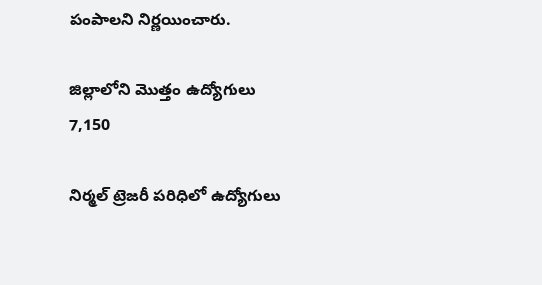పంపాలని నిర్ణయించారు.

జిల్లాలోని మొత్తం ఉద్యోగులు 7,150

నిర్మల్‌ ట్రెజరీ పరిధిలో ఉద్యోగులు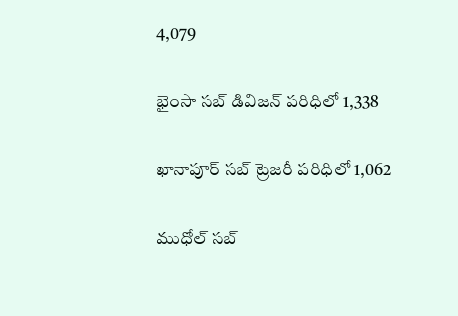4,079

భైంసా సబ్‌ డివిజన్‌ పరిధిలో 1,338

ఖానాపూర్‌ సబ్‌ ట్రెజరీ పరిధిలో 1,062

ముధోల్‌ సబ్‌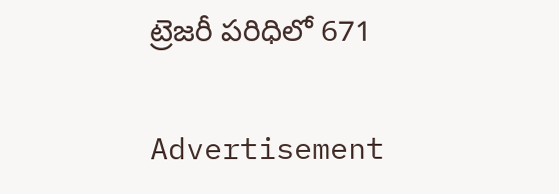ట్రెజరీ పరిధిలో 671

Advertisement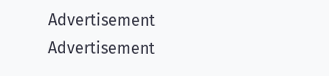Advertisement
Advertisement